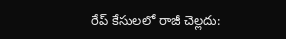రేప్ కేసులలో రాజీ చెల్లదు: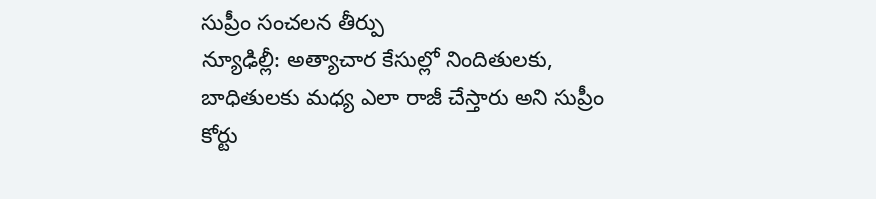సుప్రీం సంచలన తీర్పు
న్యూఢిల్లీ: అత్యాచార కేసుల్లో నిందితులకు, బాధితులకు మధ్య ఎలా రాజీ చేస్తారు అని సుప్రీం కోర్టు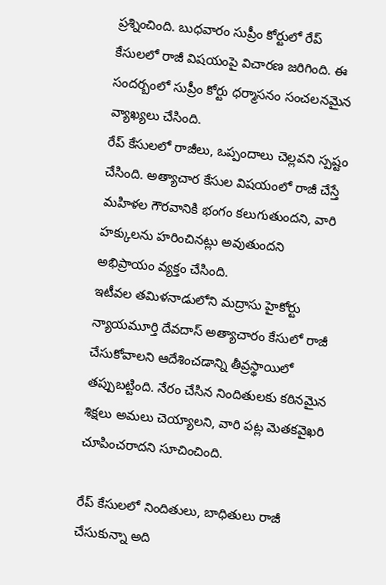ప్రశ్నించింది. బుధవారం సుప్రీం కోర్టులో రేప్ కేసులలో రాజీ విషయంపై విచారణ జరిగింది. ఈ సందర్బంలో సుప్రీం కోర్టు ధర్మాసనం సంచలనమైన వ్యాఖ్యలు చేసింది.
రేప్ కేసులలో రాజీలు, ఒప్పందాలు చెల్లవని స్పష్టం చేసింది. అత్యాచార కేసుల విషయంలో రాజీ చేస్తే మహిళల గౌరవానికి భంగం కలుగుతుందని, వారి హక్కులను హరించినట్లు అవుతుందని అభిప్రాయం వ్యక్తం చేసింది.
ఇటీవల తమిళనాడులోని మద్రాసు హైకోర్టు న్యాయమూర్తి దేవదాస్ అత్యాచారం కేసులో రాజీ చేసుకోవాలని ఆదేశించడాన్ని తీవ్రస్థాయిలో తప్పుబట్టింది. నేరం చేసిన నిందితులకు కఠినమైన శిక్షలు అమలు చెయ్యాలని, వారి పట్ల మెతకవైఖరి చూపించరాదని సూచించింది.

రేప్ కేసులలో నిందితులు, బాధితులు రాజీ చేసుకున్నా అది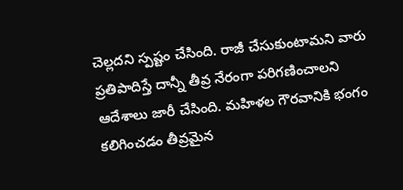చెల్లదని స్పష్టం చేసింది. రాజీ చేసుకుంటామని వారు ప్రతిపాదిస్తే దాన్నీ తీవ్ర నేరంగా పరిగణించాలని ఆదేశాలు జారీ చేసింది. మహిళల గౌరవానికి భంగం కలిగించడం తీవ్రమైన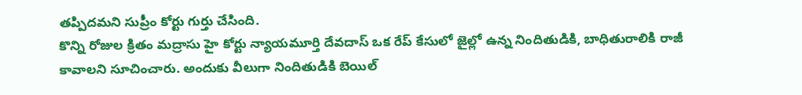తప్పిదమని సుప్రీం కోర్టు గుర్తు చేసింది.
కొన్ని రోజుల క్రితం మద్రాసు హై కోర్టు న్యాయమూర్తి దేవదాస్ ఒక రేప్ కేసులో జైల్లో ఉన్న నిందితుడికి, బాధితురాలికి రాజీ కావాలని సూచించారు. అందుకు వీలుగా నిందితుడికి బెయిల్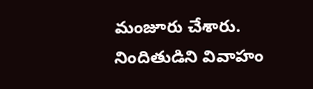మంజూరు చేశారు. నిందితుడిని వివాహం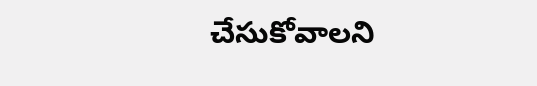చేసుకోవాలని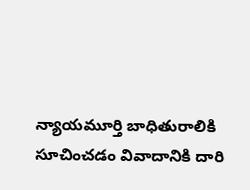న్యాయమూర్తి బాధితురాలికి సూచించడం వివాదానికి దారి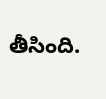తీసింది.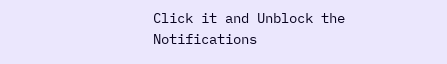Click it and Unblock the Notifications